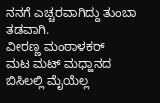ನನಗೆ ಎಚ್ಚರವಾಗಿದ್ದು ತುಂಬಾ ತಡವಾಗಿ.
ವೀರಣ್ಣ ಮಂಠಾಳಕರ್
ಮಟ ಮಟ್ ಮಧ್ಹಾನದ ಬಿಸಿಲಲ್ಲಿ ಮೈಯೆಲ್ಲ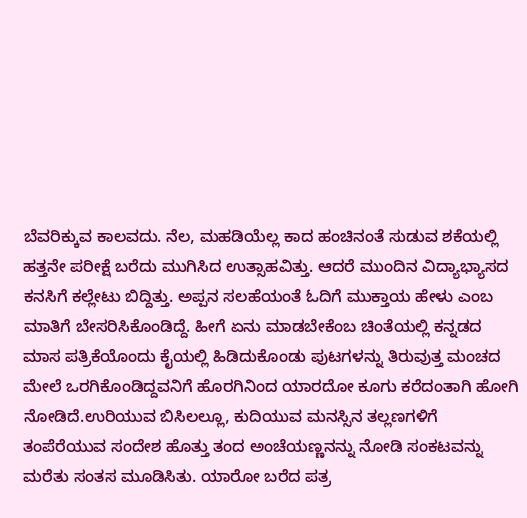ಬೆವರಿಕ್ಕುವ ಕಾಲವದು. ನೆಲ, ಮಹಡಿಯೆಲ್ಲ ಕಾದ ಹಂಚಿನಂತೆ ಸುಡುವ ಶಕೆಯಲ್ಲಿ ಹತ್ತನೇ ಪರೀಕ್ಷೆ ಬರೆದು ಮುಗಿಸಿದ ಉತ್ಸಾಹವಿತ್ತು. ಆದರೆ ಮುಂದಿನ ವಿದ್ಯಾಭ್ಯಾಸದ ಕನಸಿಗೆ ಕಲ್ಲೇಟು ಬಿದ್ದಿತ್ತು. ಅಪ್ಪನ ಸಲಹೆಯಂತೆ ಓದಿಗೆ ಮುಕ್ತಾಯ ಹೇಳು ಎಂಬ ಮಾತಿಗೆ ಬೇಸರಿಸಿಕೊಂಡಿದ್ದೆ. ಹೀಗೆ ಏನು ಮಾಡಬೇಕೆಂಬ ಚಿಂತೆಯಲ್ಲಿ ಕನ್ನಡದ ಮಾಸ ಪತ್ರಿಕೆಯೊಂದು ಕೈಯಲ್ಲಿ ಹಿಡಿದುಕೊಂಡು ಪುಟಗಳನ್ನು ತಿರುವುತ್ತ ಮಂಚದ ಮೇಲೆ ಒರಗಿಕೊಂಡಿದ್ದವನಿಗೆ ಹೊರಗಿನಿಂದ ಯಾರದೋ ಕೂಗು ಕರೆದಂತಾಗಿ ಹೋಗಿ ನೋಡಿದೆ.ಉರಿಯುವ ಬಿಸಿಲಲ್ಲೂ, ಕುದಿಯುವ ಮನಸ್ಸಿನ ತಲ್ಲಣಗಳಿಗೆ ತಂಪೆರೆಯುವ ಸಂದೇಶ ಹೊತ್ತು ತಂದ ಅಂಚೆಯಣ್ಣನನ್ನು ನೋಡಿ ಸಂಕಟವನ್ನು ಮರೆತು ಸಂತಸ ಮೂಡಿಸಿತು. ಯಾರೋ ಬರೆದ ಪತ್ರ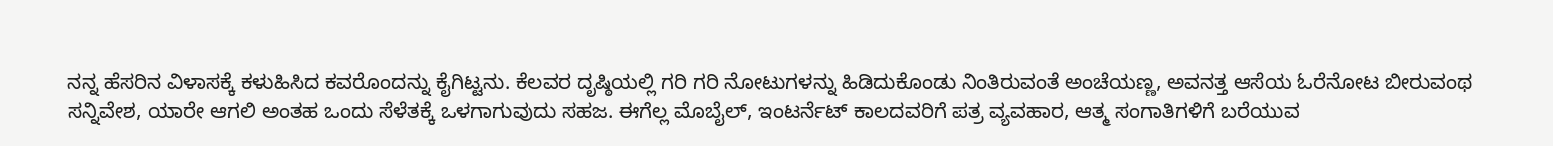ನನ್ನ ಹೆಸರಿನ ವಿಳಾಸಕ್ಕೆ ಕಳುಹಿಸಿದ ಕವರೊಂದನ್ನು ಕೈಗಿಟ್ಟನು. ಕೆಲವರ ದೃಷ್ಠಿಯಲ್ಲಿ ಗರಿ ಗರಿ ನೋಟುಗಳನ್ನು ಹಿಡಿದುಕೊಂಡು ನಿಂತಿರುವಂತೆ ಅಂಚೆಯಣ್ಣ, ಅವನತ್ತ ಆಸೆಯ ಓರೆನೋಟ ಬೀರುವಂಥ ಸನ್ನಿವೇಶ, ಯಾರೇ ಆಗಲಿ ಅಂತಹ ಒಂದು ಸೆಳೆತಕ್ಕೆ ಒಳಗಾಗುವುದು ಸಹಜ. ಈಗೆಲ್ಲ ಮೊಬೈಲ್, ಇಂಟರ್ನೆಟ್ ಕಾಲದವರಿಗೆ ಪತ್ರ ವ್ಯವಹಾರ, ಆತ್ಮ ಸಂಗಾತಿಗಳಿಗೆ ಬರೆಯುವ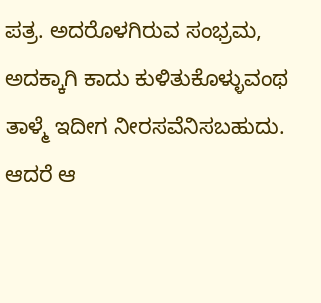ಪತ್ರ. ಅದರೊಳಗಿರುವ ಸಂಭ್ರಮ, ಅದಕ್ಕಾಗಿ ಕಾದು ಕುಳಿತುಕೊಳ್ಳುವಂಥ ತಾಳ್ಮೆ ಇದೀಗ ನೀರಸವೆನಿಸಬಹುದು. ಆದರೆ ಆ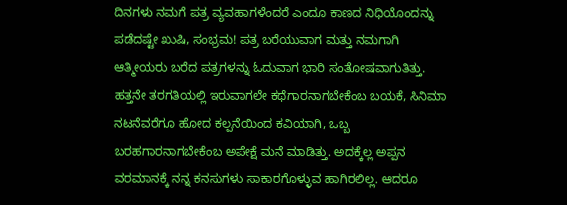ದಿನಗಳು ನಮಗೆ ಪತ್ರ ವ್ಯವಹಾಗಳೆಂದರೆ ಎಂದೂ ಕಾಣದ ನಿಧಿಯೊಂದನ್ನು ಪಡೆದಷ್ಟೇ ಖುಷಿ, ಸಂಭ್ರಮ! ಪತ್ರ ಬರೆಯುವಾಗ ಮತ್ತು ನಮಗಾಗಿ ಆತ್ಮೀಯರು ಬರೆದ ಪತ್ರಗಳನ್ನು ಓದುವಾಗ ಭಾರಿ ಸಂತೋಷವಾಗುತಿತ್ತು.
ಹತ್ತನೇ ತರಗತಿಯಲ್ಲಿ ಇರುವಾಗಲೇ ಕಥೆಗಾರನಾಗಬೇಕೆಂಬ ಬಯಕೆ, ಸಿನಿಮಾ ನಟನೆವರೆಗೂ ಹೋದ ಕಲ್ಪನೆಯಿಂದ ಕವಿಯಾಗಿ, ಒಬ್ಬ ಬರಹಗಾರನಾಗಬೇಕೆಂಬ ಅಪೇಕ್ಷೆ ಮನೆ ಮಾಡಿತ್ತು. ಅದಕ್ಕೆಲ್ಲ ಅಪ್ಪನ ವರಮಾನಕ್ಕೆ ನನ್ನ ಕನಸುಗಳು ಸಾಕಾರಗೊಳ್ಳುವ ಹಾಗಿರಲಿಲ್ಲ. ಆದರೂ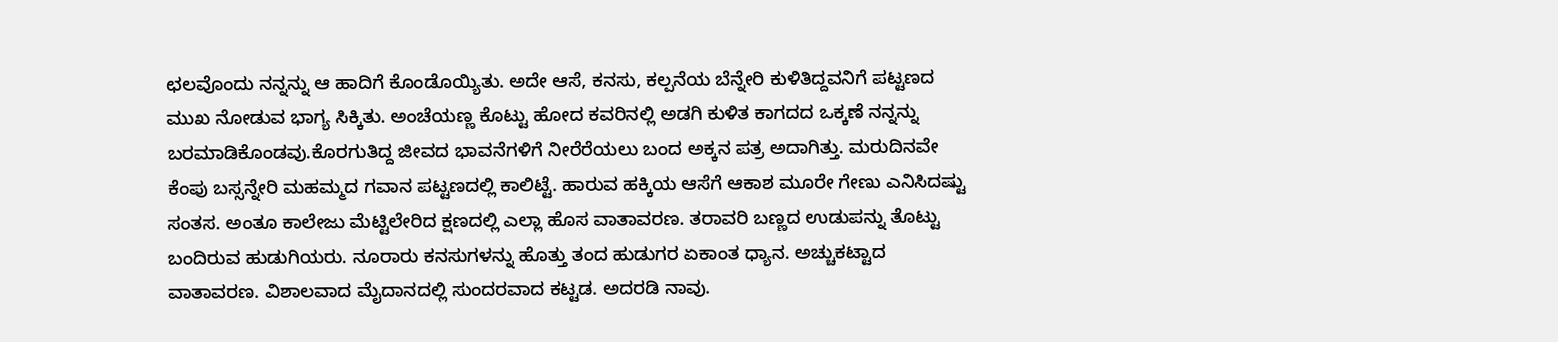ಛಲವೊಂದು ನನ್ನನ್ನು ಆ ಹಾದಿಗೆ ಕೊಂಡೊಯ್ಯಿತು. ಅದೇ ಆಸೆ, ಕನಸು, ಕಲ್ಪನೆಯ ಬೆನ್ನೇರಿ ಕುಳಿತಿದ್ದವನಿಗೆ ಪಟ್ಟಣದ ಮುಖ ನೋಡುವ ಭಾಗ್ಯ ಸಿಕ್ಕಿತು. ಅಂಚೆಯಣ್ಣ ಕೊಟ್ಟು ಹೋದ ಕವರಿನಲ್ಲಿ ಅಡಗಿ ಕುಳಿತ ಕಾಗದದ ಒಕ್ಕಣೆ ನನ್ನನ್ನು ಬರಮಾಡಿಕೊಂಡವು.ಕೊರಗುತಿದ್ದ ಜೀವದ ಭಾವನೆಗಳಿಗೆ ನೀರೆರೆಯಲು ಬಂದ ಅಕ್ಕನ ಪತ್ರ ಅದಾಗಿತ್ತು. ಮರುದಿನವೇ ಕೆಂಪು ಬಸ್ಸನ್ನೇರಿ ಮಹಮ್ಮದ ಗವಾನ ಪಟ್ಟಣದಲ್ಲಿ ಕಾಲಿಟ್ಟೆ. ಹಾರುವ ಹಕ್ಕಿಯ ಆಸೆಗೆ ಆಕಾಶ ಮೂರೇ ಗೇಣು ಎನಿಸಿದಷ್ಟು ಸಂತಸ. ಅಂತೂ ಕಾಲೇಜು ಮೆಟ್ಟಿಲೇರಿದ ಕ್ಷಣದಲ್ಲಿ ಎಲ್ಲಾ ಹೊಸ ವಾತಾವರಣ. ತರಾವರಿ ಬಣ್ಣದ ಉಡುಪನ್ನು ತೊಟ್ಟು ಬಂದಿರುವ ಹುಡುಗಿಯರು. ನೂರಾರು ಕನಸುಗಳನ್ನು ಹೊತ್ತು ತಂದ ಹುಡುಗರ ಏಕಾಂತ ಧ್ಯಾನ. ಅಚ್ಚುಕಟ್ಟಾದ ವಾತಾವರಣ. ವಿಶಾಲವಾದ ಮೈದಾನದಲ್ಲಿ ಸುಂದರವಾದ ಕಟ್ಟಡ. ಅದರಡಿ ನಾವು.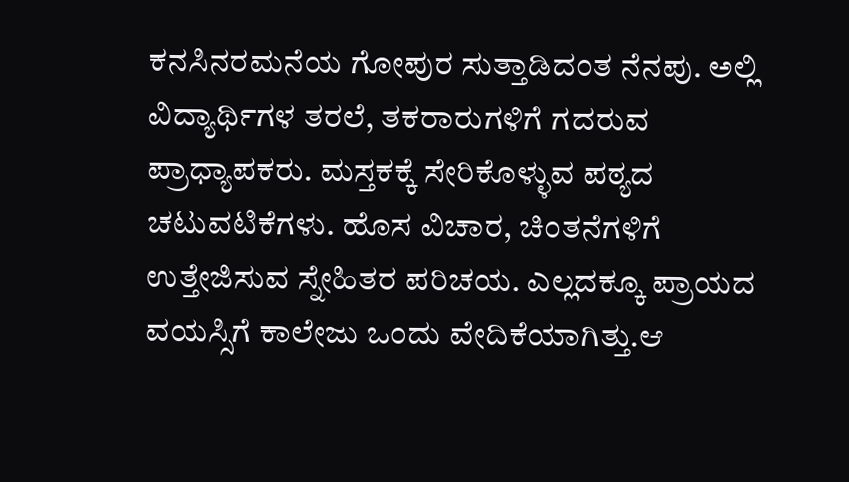ಕನಸಿನರಮನೆಯ ಗೋಪುರ ಸುತ್ತಾಡಿದಂತ ನೆನಪು. ಅಲ್ಲಿ ವಿದ್ಯಾರ್ಥಿಗಳ ತರಲೆ, ತಕರಾರುಗಳಿಗೆ ಗದರುವ ಪ್ರಾಧ್ಯಾಪಕರು. ಮಸ್ತಕಕ್ಕೆ ಸೇರಿಕೊಳ್ಳುವ ಪಠ್ಯದ ಚಟುವಟಿಕೆಗಳು. ಹೊಸ ವಿಚಾರ, ಚಿಂತನೆಗಳಿಗೆ ಉತ್ತೇಜಿಸುವ ಸ್ನೇಹಿತರ ಪರಿಚಯ. ಎಲ್ಲದಕ್ಕೂ ಪ್ರಾಯದ ವಯಸ್ಸಿಗೆ ಕಾಲೇಜು ಒಂದು ವೇದಿಕೆಯಾಗಿತ್ತು.ಆ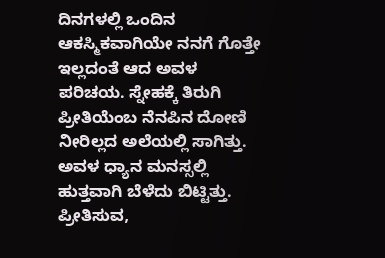ದಿನಗಳಲ್ಲಿ ಒಂದಿನ ಆಕಸ್ಮಿಕವಾಗಿಯೇ ನನಗೆ ಗೊತ್ತೇ ಇಲ್ಲದಂತೆ ಆದ ಅವಳ ಪರಿಚಯ. ಸ್ನೇಹಕ್ಕೆ ತಿರುಗಿ ಪ್ರೀತಿಯೆಂಬ ನೆನಪಿನ ದೋಣಿ ನೀರಿಲ್ಲದ ಅಲೆಯಲ್ಲಿ ಸಾಗಿತ್ತು. ಅವಳ ಧ್ಯಾನ ಮನಸ್ಸಲ್ಲಿ ಹುತ್ತವಾಗಿ ಬೆಳೆದು ಬಿಟ್ಟಿತ್ತು. ಪ್ರೀತಿಸುವ,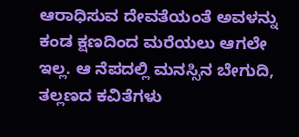ಆರಾಧಿಸುವ ದೇವತೆಯಂತೆ ಅವಳನ್ನು ಕಂಡ ಕ್ಷಣದಿಂದ ಮರೆಯಲು ಆಗಲೇ ಇಲ್ಲ. ಆ ನೆಪದಲ್ಲಿ ಮನಸ್ಸಿನ ಬೇಗುದಿ, ತಲ್ಲಣದ ಕವಿತೆಗಳು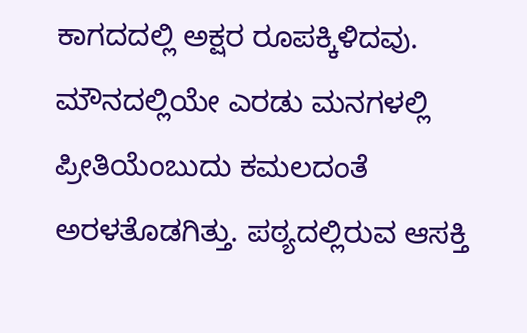ಕಾಗದದಲ್ಲಿ ಅಕ್ಷರ ರೂಪಕ್ಕಿಳಿದವು. ಮೌನದಲ್ಲಿಯೇ ಎರಡು ಮನಗಳಲ್ಲಿ ಪ್ರೀತಿಯೆಂಬುದು ಕಮಲದಂತೆ ಅರಳತೊಡಗಿತ್ತು. ಪಠ್ಯದಲ್ಲಿರುವ ಆಸಕ್ತಿ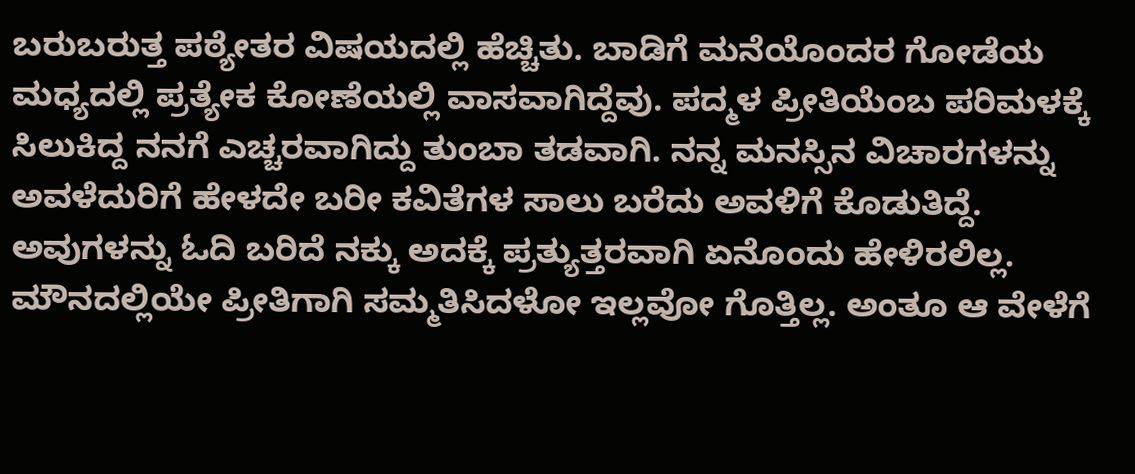ಬರುಬರುತ್ತ ಪಠ್ಯೇತರ ವಿಷಯದಲ್ಲಿ ಹೆಚ್ಚಿತು. ಬಾಡಿಗೆ ಮನೆಯೊಂದರ ಗೋಡೆಯ ಮಧ್ಯದಲ್ಲಿ ಪ್ರತ್ಯೇಕ ಕೋಣೆಯಲ್ಲಿ ವಾಸವಾಗಿದ್ದೆವು. ಪದ್ಮಳ ಪ್ರೀತಿಯೆಂಬ ಪರಿಮಳಕ್ಕೆ ಸಿಲುಕಿದ್ದ ನನಗೆ ಎಚ್ಚರವಾಗಿದ್ದು ತುಂಬಾ ತಡವಾಗಿ. ನನ್ನ ಮನಸ್ಸಿನ ವಿಚಾರಗಳನ್ನು ಅವಳೆದುರಿಗೆ ಹೇಳದೇ ಬರೀ ಕವಿತೆಗಳ ಸಾಲು ಬರೆದು ಅವಳಿಗೆ ಕೊಡುತಿದ್ದೆ. ಅವುಗಳನ್ನು ಓದಿ ಬರಿದೆ ನಕ್ಕು ಅದಕ್ಕೆ ಪ್ರತ್ಯುತ್ತರವಾಗಿ ಏನೊಂದು ಹೇಳಿರಲಿಲ್ಲ.
ಮೌನದಲ್ಲಿಯೇ ಪ್ರೀತಿಗಾಗಿ ಸಮ್ಮತಿಸಿದಳೋ ಇಲ್ಲವೋ ಗೊತ್ತಿಲ್ಲ. ಅಂತೂ ಆ ವೇಳೆಗೆ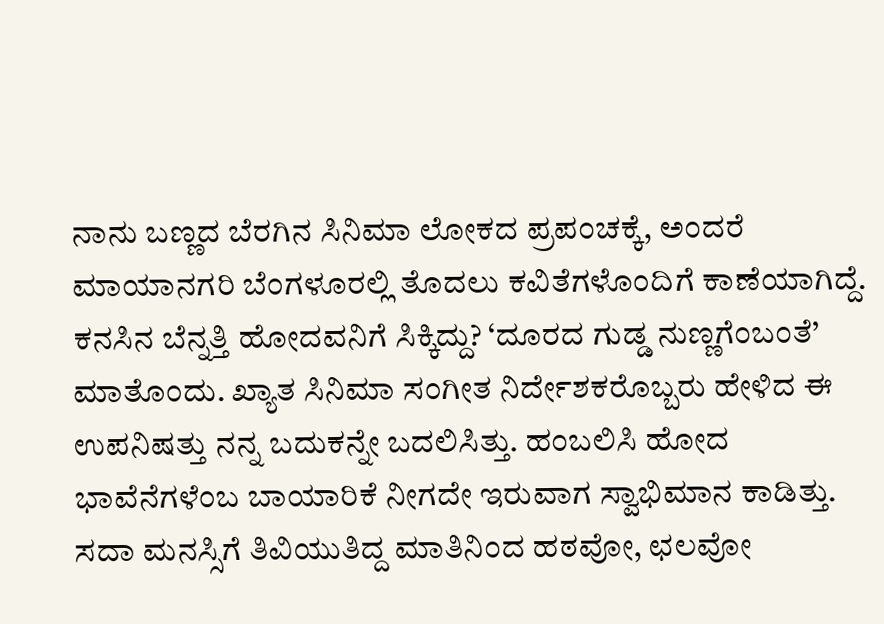ನಾನು ಬಣ್ಣದ ಬೆರಗಿನ ಸಿನಿಮಾ ಲೋಕದ ಪ್ರಪಂಚಕ್ಕೆ, ಅಂದರೆ ಮಾಯಾನಗರಿ ಬೆಂಗಳೂರಲ್ಲಿ ತೊದಲು ಕವಿತೆಗಳೊಂದಿಗೆ ಕಾಣೆಯಾಗಿದ್ದೆ. ಕನಸಿನ ಬೆನ್ನತ್ತಿ ಹೋದವನಿಗೆ ಸಿಕ್ಕಿದ್ದು? ‘ದೂರದ ಗುಡ್ಡ ನುಣ್ಣಗೆಂಬಂತೆ’ ಮಾತೊಂದು. ಖ್ಯಾತ ಸಿನಿಮಾ ಸಂಗೀತ ನಿರ್ದೇಶಕರೊಬ್ಬರು ಹೇಳಿದ ಈ ಉಪನಿಷತ್ತು ನನ್ನ ಬದುಕನ್ನೇ ಬದಲಿಸಿತ್ತು. ಹಂಬಲಿಸಿ ಹೋದ ಭಾವೆನೆಗಳೆಂಬ ಬಾಯಾರಿಕೆ ನೀಗದೇ ಇರುವಾಗ ಸ್ವಾಭಿಮಾನ ಕಾಡಿತ್ತು. ಸದಾ ಮನಸ್ಸಿಗೆ ತಿವಿಯುತಿದ್ದ ಮಾತಿನಿಂದ ಹಠವೋ, ಛಲವೋ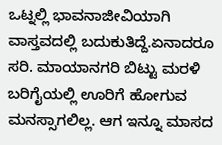ಒಟ್ನಲ್ಲಿ ಭಾವನಾಜೀವಿಯಾಗಿ ವಾಸ್ತವದಲ್ಲಿ ಬದುಕುತಿದ್ದೆ.ಏನಾದರೂ ಸರಿ. ಮಾಯಾನಗರಿ ಬಿಟ್ಟು ಮರಳಿ ಬರಿಗೈಯಲ್ಲಿ ಊರಿಗೆ ಹೋಗುವ ಮನಸ್ಸಾಗಲಿಲ್ಲ. ಆಗ ಇನ್ನೂ ಮಾಸದ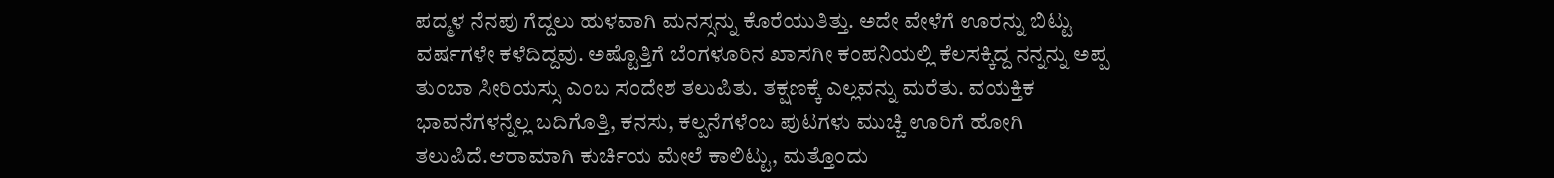ಪದ್ಮಳ ನೆನಪು ಗೆದ್ದಲು ಹುಳವಾಗಿ ಮನಸ್ಸನ್ನು ಕೊರೆಯುತಿತ್ತು. ಅದೇ ವೇಳೆಗೆ ಊರನ್ನು ಬಿಟ್ಟು ವರ್ಷಗಳೇ ಕಳೆದಿದ್ದವು. ಅಷ್ಟೊತ್ತಿಗೆ ಬೆಂಗಳೂರಿನ ಖಾಸಗೀ ಕಂಪನಿಯಲ್ಲಿ ಕೆಲಸಕ್ಕಿದ್ದ ನನ್ನನ್ನು ಅಪ್ಪ ತುಂಬಾ ಸೀರಿಯಸ್ಸು ಎಂಬ ಸಂದೇಶ ತಲುಪಿತು. ತಕ್ಷಣಕ್ಕೆ ಎಲ್ಲವನ್ನು ಮರೆತು. ವಯಕ್ತಿಕ ಭಾವನೆಗಳನ್ನೆಲ್ಲ ಬದಿಗೊತ್ತಿ, ಕನಸು, ಕಲ್ಪನೆಗಳೆಂಬ ಪುಟಗಳು ಮುಚ್ಚಿ ಊರಿಗೆ ಹೋಗಿ ತಲುಪಿದೆ.ಆರಾಮಾಗಿ ಕುರ್ಚಿಯ ಮೇಲೆ ಕಾಲಿಟ್ಟು, ಮತ್ತೊಂದು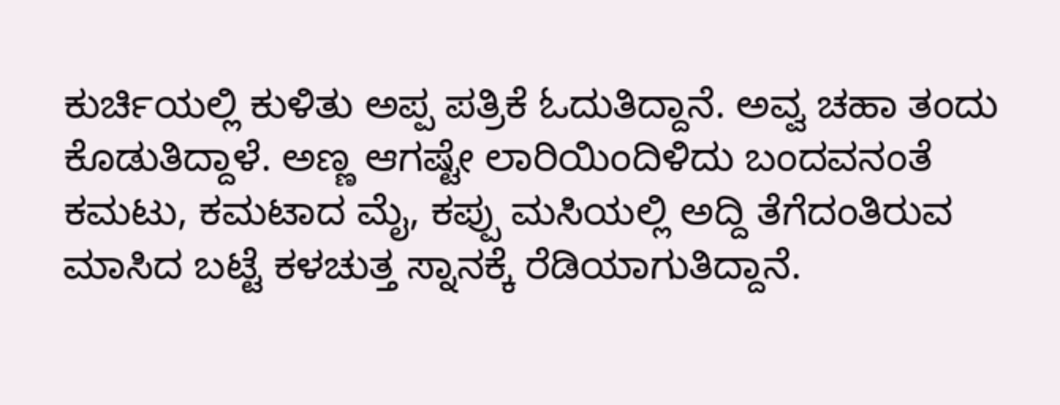ಕುರ್ಚಿಯಲ್ಲಿ ಕುಳಿತು ಅಪ್ಪ ಪತ್ರಿಕೆ ಓದುತಿದ್ದಾನೆ. ಅವ್ವ ಚಹಾ ತಂದು ಕೊಡುತಿದ್ದಾಳೆ. ಅಣ್ಣ ಆಗಷ್ಟೇ ಲಾರಿಯಿಂದಿಳಿದು ಬಂದವನಂತೆ ಕಮಟು, ಕಮಟಾದ ಮೈ, ಕಪ್ಪು ಮಸಿಯಲ್ಲಿ ಅದ್ದಿ ತೆಗೆದಂತಿರುವ ಮಾಸಿದ ಬಟ್ಟೆ ಕಳಚುತ್ತ ಸ್ನಾನಕ್ಕೆ ರೆಡಿಯಾಗುತಿದ್ದಾನೆ.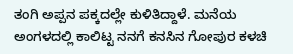ತಂಗಿ ಅಪ್ಪನ ಪಕ್ಕದಲ್ಲೇ ಕುಳಿತಿದ್ದಾಳೆ. ಮನೆಯ ಅಂಗಳದಲ್ಲಿ ಕಾಲಿಟ್ಟ ನನಗೆ ಕನಸಿನ ಗೋಪುರ ಕಳಚಿ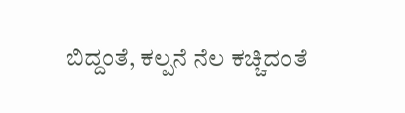ಬಿದ್ದಂತೆ, ಕಲ್ಪನೆ ನೆಲ ಕಚ್ಚಿದಂತೆ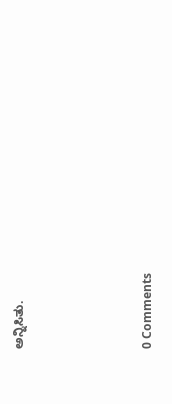ಅನ್ನಿಸಿತು.







0 Comments